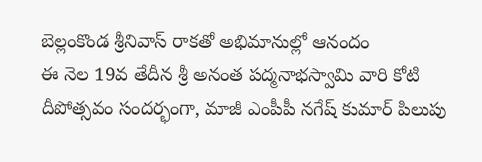బెల్లంకొండ శ్రీనివాస్ రాకతో అభిమానుల్లో ఆనందం
ఈ నెల 19వ తేదీన శ్రీ అనంత పద్మనాభస్వామి వారి కోటి దీపోత్సవం సందర్భంగా, మాజీ ఎంపీపీ నగేష్ కుమార్ పిలుపు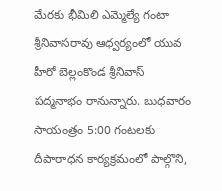మేరకు భీమిలి ఎమ్మెల్యే గంటా శ్రీనివాసరావు ఆధ్వర్యంలో యువ హీరో బెల్లంకొండ శ్రీనివాస్ పద్మనాభం రానున్నారు. బుధవారం సాయంత్రం 5:00 గంటలకు దీపారాధన కార్యక్రమంలో పాల్గొని,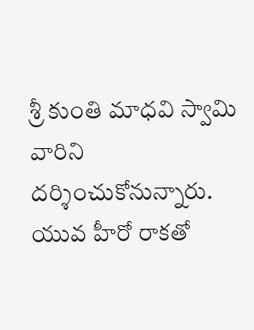శ్రీ కుంతి మాధవి స్వామి వారిని దర్శించుకోనున్నారు. యువ హీరో రాకతో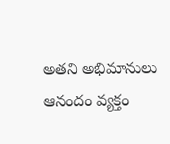అతని అభిమానులు ఆనందం వ్యక్తం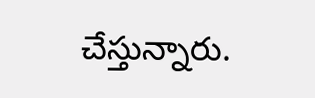చేస్తున్నారు.